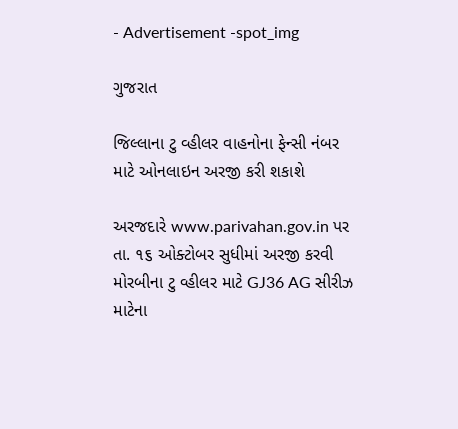- Advertisement -spot_img

ગુજરાત

જિલ્લાના ટુ વ્હીલર વાહનોના ફેન્સી નંબર માટે ઓનલાઇન અરજી કરી શકાશે

અરજદારે www.parivahan.gov.in પર તા. ૧૬ ઓક્ટોબર સુધીમાં અરજી કરવી મોરબીના ટુ વ્હીલર માટે GJ36 AG સીરીઝ માટેના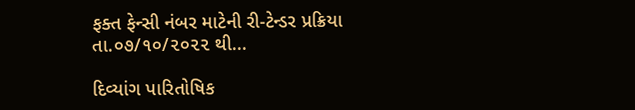ફક્ત ફેન્સી નંબર માટેની રી-ટેન્ડર પ્રક્રિયા તા.૦૭/૧૦/૨૦૨૨ થી...

દિવ્યાંગ પારિતોષિક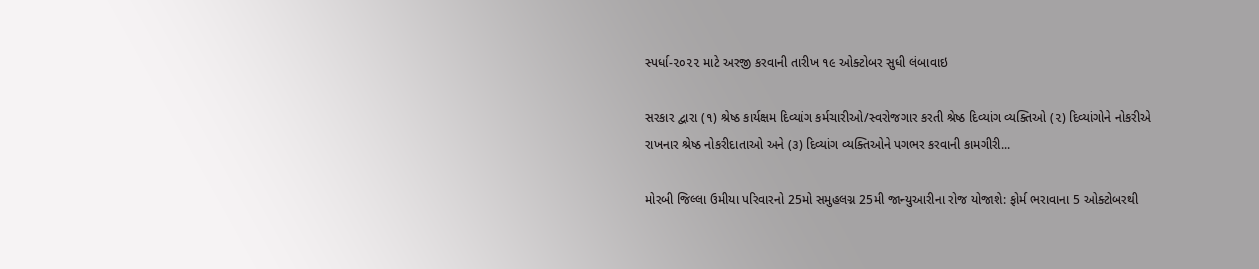સ્પર્ધા-૨૦૨૨ માટે અરજી કરવાની તારીખ ૧૯ ઓક્ટોબર સુધી લંબાવાઇ

સરકાર દ્વારા (૧) શ્રેષ્ઠ કાર્યક્ષમ દિવ્યાંગ કર્મચારીઓ/સ્વરોજગાર કરતી શ્રેષ્ઠ દિવ્યાંગ વ્યક્તિઓ (૨) દિવ્યાંગોને નોકરીએ રાખનાર શ્રેષ્ઠ નોકરીદાતાઓ અને (૩) દિવ્યાંગ વ્યક્તિઓને પગભર કરવાની કામગીરી...

મોરબી જિલ્લા ઉમીયા પરિવારનો 25મો સમુહલગ્ન 25મી જાન્યુઆરીના રોજ યોજાશે: ફોર્મ ભરાવાના 5 ઓક્ટોબરથી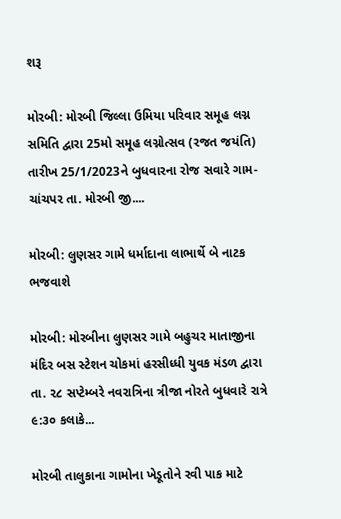શરૂ

મોરબી: મોરબી જિલ્લા ઉમિયા પરિવાર સમૂહ લગ્ન સમિતિ દ્વારા 25મો સમૂહ લગ્નોત્સવ (રજત જયંતિ) તારીખ 25/1/2023ને બુધવારના રોજ સવારે ગામ- ચાંચપર તા. મોરબી જી....

મોરબી: લુણસર ગામે ધર્માદાના લાભાર્થે બે નાટક ભજવાશે

મોરબી: મોરબીના લુણસર ગામે બહુચર માતાજીના મંદિર બસ સ્ટેશન ચોકમાં હરસીધ્ધી યુવક મંડળ દ્વારા તા. ૨૮ સપ્ટેમ્બરે નવરાત્રિના ત્રીજા નોરતે બુધવારે રાત્રે ૯:૩૦ કલાકે...

મોરબી તાલુકાના ગામોના ખેડૂતોને રવી પાક માટે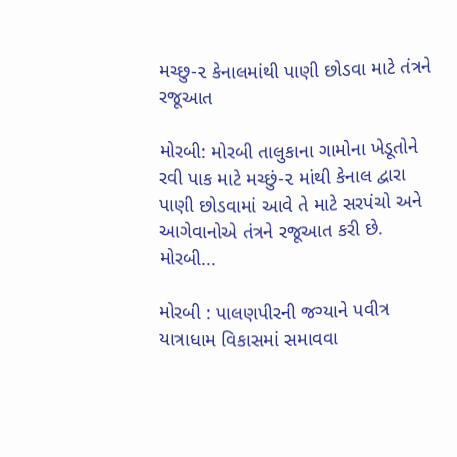મચ્છુ-૨ કેનાલમાંથી પાણી છોડવા માટે તંત્રને રજૂઆત

મોરબી: મોરબી તાલુકાના ગામોના ખેડૂતોને રવી પાક માટે મચ્છું-૨ માંથી કેનાલ દ્વારા પાણી છોડવામાં આવે તે માટે સરપંચો અને આગેવાનોએ તંત્રને રજૂઆત કરી છે. મોરબી...

મોરબી : પાલણપીરની જગ્યાને પવીત્ર યાત્રાધામ વિકાસમાં સમાવવા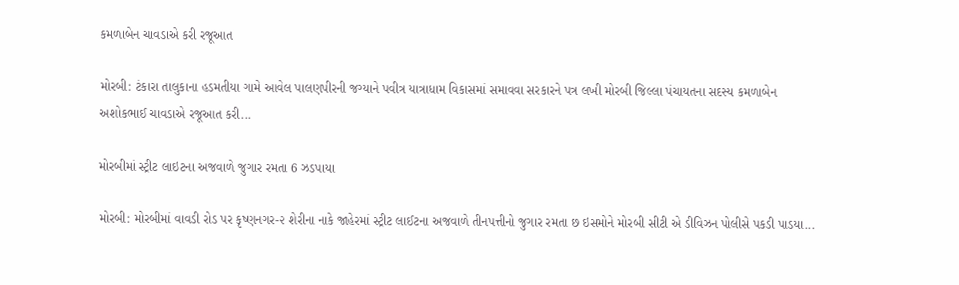કમળાબેન ચાવડાએ કરી રજૂઆત

મોરબી: ટંકારા તાલુકાના હડમતીયા ગામે આવેલ પાલણપીરની જગ્યાને પવીત્ર યાત્રાધામ વિકાસમાં સમાવવા સરકારને પત્ર લખી મોરબી જિલ્લા પંચાયતના સદસ્ય કમળાબેન અશોકભાઈ ચાવડાએ રજૂઆત કરી...

મોરબીમાં સ્ટ્રીટ લાઇટના અજવાળે જુગાર રમતા 6 ઝડપાયા

મોરબી: મોરબીમાં વાવડી રોડ પર કૃષ્ણનગર-૨ શેરીના નાકે જાહેરમાં સ્ટ્રીટ લાઈટના અજવાળે તીનપત્તીનો જુગાર રમતા છ ઇસમોને મોરબી સીટી એ ડીવિઝન પોલીસે પકડી પાડયા...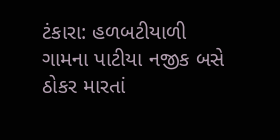ટંકારા: હળબટીયાળી ગામના પાટીયા નજીક બસે ઠોકર મારતાં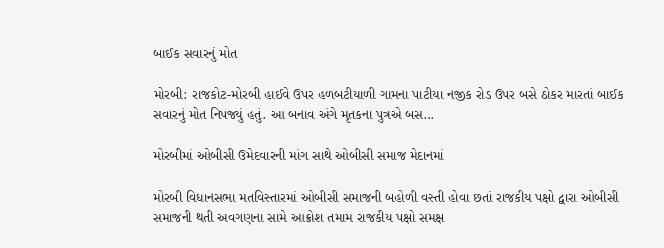બાઈક સવારનું મોત

મોરબી: રાજકોટ-મોરબી હાઈવે ઉપર હળબટીયાળી ગામના પાટીયા નજીક રોડ ઉપર બસે ઠોકર મારતાં બાઈક સવારનું મોત નિપજ્યું હતું. આ બનાવ અંગે મૃતકના પુત્રએ બસ...

મોરબીમાં ઓબીસી ઉમેદવારની માંગ સાથે ઓબીસી સમાજ મેદાનમાં

મોરબી વિધાનસભા મતવિસ્તારમાં ઓબીસી સમાજની બહોળી વસ્તી હોવા છતાં રાજકીય પક્ષો દ્વારા ઓબીસી સમાજની થતી અવગણના સામે આક્રોશ તમામ રાજકીય પક્ષો સમક્ષ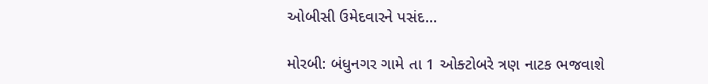ઓબીસી ઉમેદવારને પસંદ...

મોરબી: બંધુનગર ગામે તા 1 ઓક્ટોબરે ત્રણ નાટક ભજવાશે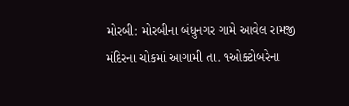મોરબી: મોરબીના બંધુનગર ગામે આવેલ રામજી મંદિરના ચોકમાં આગામી તા. ૧ઓક્ટોબરેના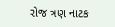રોજ ત્રણ નાટક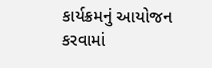કાર્યક્રમનું આયોજન કરવામાં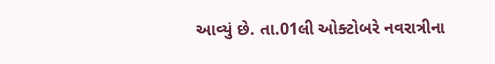આવ્યું છે. તા.01લી ઓક્ટોબરે નવરાત્રીના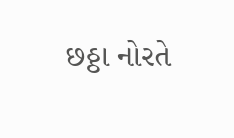છઠ્ઠા નોરતે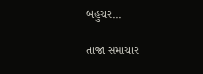બહુચર...

તાજા સમાચાર